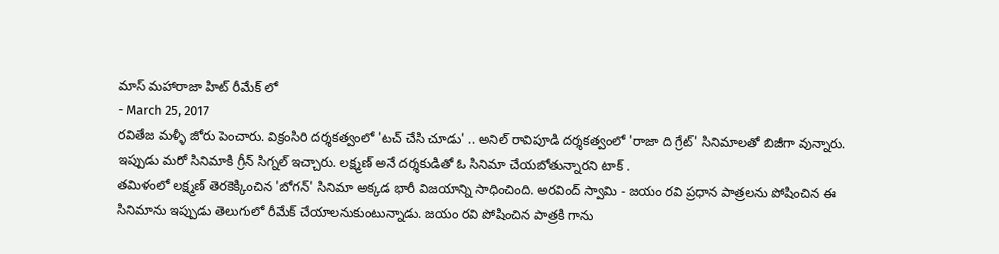మాస్ మహారాజా హిట్ రీమేక్ లో
- March 25, 2017
రవితేజ మళ్ళీ జోరు పెంచారు. విక్రంసిరి దర్శకత్వంలో 'టచ్ చేసి చూడు' .. అనిల్ రావిపూడి దర్శకత్వంలో 'రాజా ది గ్రేట్' సినిమాలతో బిజీగా వున్నారు. ఇప్పుడు మరో సినిమాకి గ్రీన్ సిగ్నల్ ఇచ్చారు. లక్ష్మణ్ అనే దర్శకుడితో ఓ సినిమా చేయబోతున్నారని టాక్ .
తమిళంలో లక్ష్మణ్ తెరకెక్కించిన 'బోగన్' సినిమా అక్కడ భారీ విజయాన్ని సాధించింది. అరవింద్ స్వామి - జయం రవి ప్రధాన పాత్రలను పోషించిన ఈ సినిమాను ఇప్పుడు తెలుగులో రీమేక్ చేయాలనుకుంటున్నాడు. జయం రవి పోషించిన పాత్రకి గాను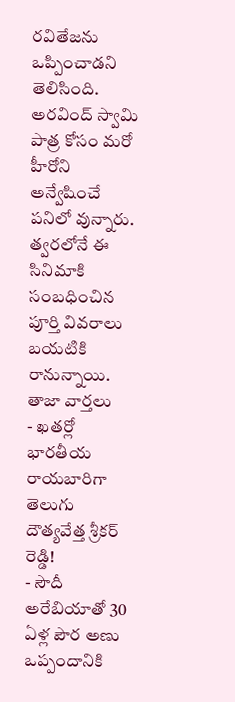రవితేజను ఒప్పించాడని తెలిసింది. అరవింద్ స్వామి పాత్ర కోసం మరో హీరోని అన్వేషించే పనిలో వున్నారు. త్వరలోనే ఈ సినిమాకి సంబధించిన పూర్తి వివరాలు బయటికి రానున్నాయి.
తాజా వార్తలు
- ఖతర్లో భారతీయ రాయబారిగా తెలుగు దౌత్యవేత్త శ్రీకర్ రెడ్డి!
- సౌదీ అరేబియాతో 30 ఏళ్ల పౌర అణు ఒప్పందానికి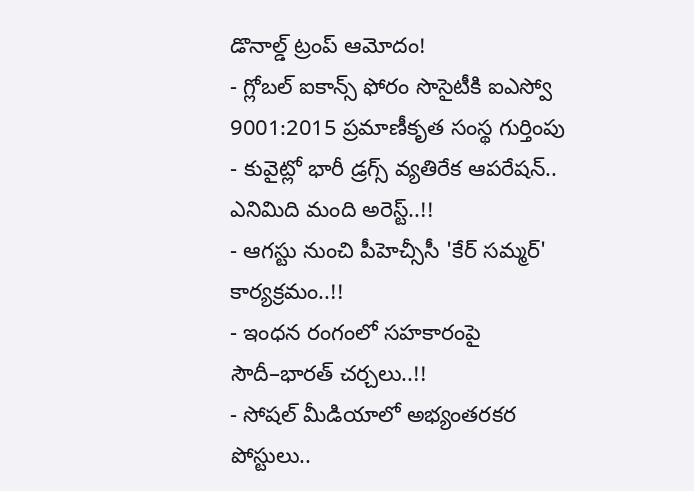డొనాల్డ్ ట్రంప్ ఆమోదం!
- గ్లోబల్ ఐకాన్స్ ఫోరం సొసైటీకి ఐఎస్వో 9001:2015 ప్రమాణీకృత సంస్థ గుర్తింపు
- కువైట్లో భారీ డ్రగ్స్ వ్యతిరేక ఆపరేషన్.. ఎనిమిది మంది అరెస్ట్..!!
- ఆగస్టు నుంచి పీహెచ్సీసీ 'కేర్ సమ్మర్' కార్యక్రమం..!!
- ఇంధన రంగంలో సహకారంపై సౌదీ–భారత్ చర్చలు..!!
- సోషల్ మీడియాలో అభ్యంతరకర పోస్టులు..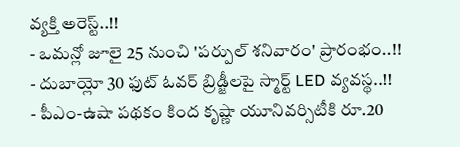వ్యక్తి అరెస్ట్..!!
- ఒమన్లో జూలై 25 నుంచి 'పర్పుల్ శనివారం' ప్రారంభం..!!
- దుబాయ్లో 30 ఫుట్ ఓవర్ బ్రిడ్జీలపై స్మార్ట్ LED వ్యవస్థ..!!
- పీఎం-ఉషా పథకం కింద కృష్ణా యూనివర్సిటీకి రూ.20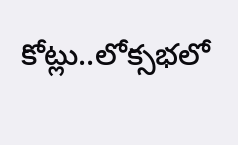కోట్లు..లోక్సభలో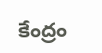కేంద్రం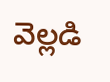వెల్లడి